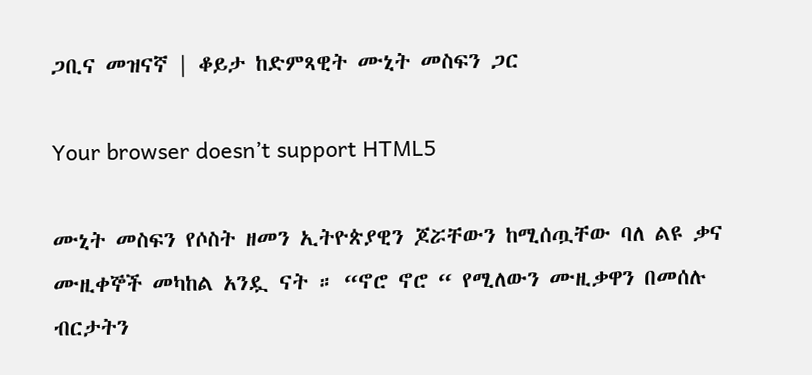ጋቢና መዝናኛ | ቆይታ ከድምጻዊት ሙኒት መስፍን ጋር

Your browser doesn’t support HTML5

ሙኒት መስፍን የሶስት ዘመን ኢትዮጵያዊን ጆሯቸውን ከሚሰጧቸው ባለ ልዩ ቃና ሙዚቀኞች መካከል አንዷ ናት ። “ኖሮ ኖሮ “ የሚለውን ሙዚቃዋን በመሰሉ ብርታትን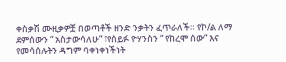ቀስቃሽ ሙዚቃዎቿ በወጣቶች ዘንድ ንቃትን ፈጥራለች። የኮ/ል ለማ ደምሰውን “ አስታውሳለሁ” ፣የሰይፉ ዮሃንስን “ የከረሞ ሰው” እና የመሳሰሉትን ዳግም ባቀነቀነችነት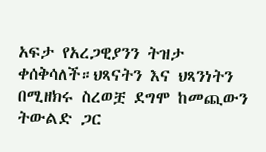አፍታ የአረጋዊያንን ትዝታ ቀሰቅሳለች።ህጻናትን እና ህጻንነትን በሚዘክሩ ስረወቿ ደግሞ ከመጪውን ትውልድ ጋር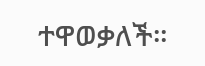ተዋወቃለች።